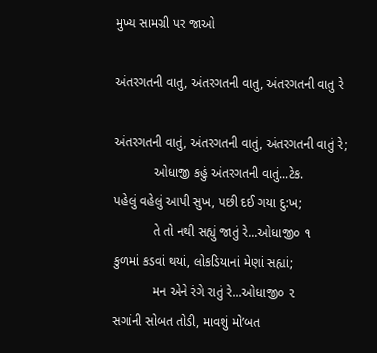મુખ્ય સામગ્રી પર જાઓ

અંતરગતની વાતુ, અંતરગતની વાતુ, અંતરગતની વાતુ રે

અંતરગતની વાતું, અંતરગતની વાતું, અંતરગતની વાતું રે;
           ઓધાજી કહું અંતરગતની વાતું...ટેક.
પહેલું વહેલું આપી સુખ, પછી દઈ ગયા દુ:ખ;
           તે તો નથી સહ્યું જાતું રે...ઓધાજી૦ ૧
કુળમાં કડવાં થયાં, લોકડિયાનાં મેણાં સહ્યાં;
           મન એને રંગે રાતું રે...ઓધાજી૦ ૨
સગાંની સોબત તોડી, માવશું મો’બત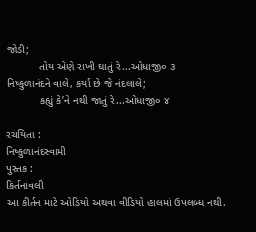જોડી;
           તોય એણે રાખી ઘાતું રે...ઓધાજી૦ ૩
નિષ્કુળાનંદને વાલે, કર્યા છે જે નંદલાલે;
           કહ્યું કે’ને નથી જાતું રે...ઓધાજી૦ ૪

રચયિતા :
નિષ્કુળાનંદસ્વામી
પુસ્તક :
કિર્તનાવલી
આ કીર્તન માટે ઓડિયો અથવા વીડિયો હાલમાં ઉપલબ્ધ નથી.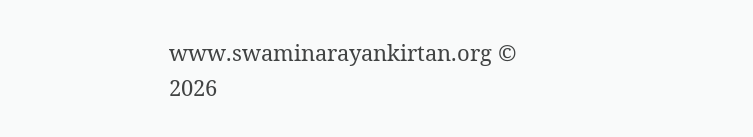www.swaminarayankirtan.org © 2026